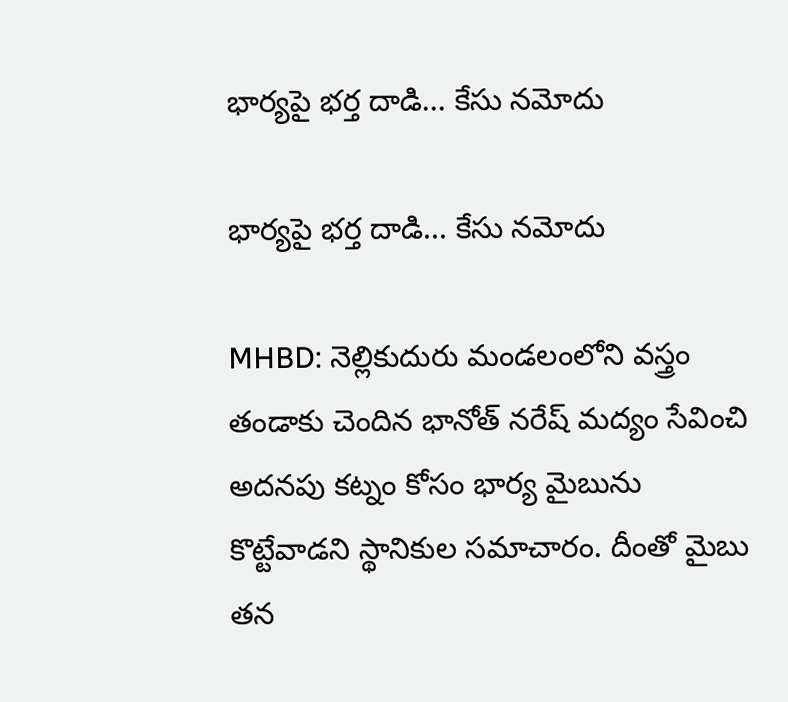భార్యపై భర్త దాడి... కేసు నమోదు

భార్యపై భర్త దాడి... కేసు నమోదు

MHBD: నెల్లికుదురు మండలంలోని వస్త్రం తండాకు చెందిన భానోత్ నరేష్ మద్యం సేవించి అదనపు కట్నం కోసం భార్య మైబును కొట్టేవాడని స్థానికుల సమాచారం. దీంతో మైబు తన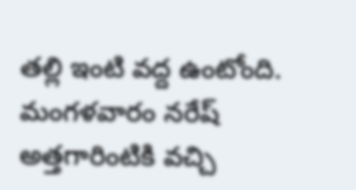తల్లి ఇంటి వద్ద ఉంటోంది. మంగళవారం నరేష్ అత్తగారింటికి వచ్చి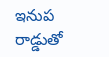ఇనుప రాడ్డుతో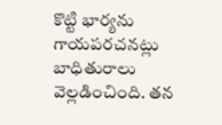కొట్టి భార్యను గాయపరచనట్లు బాధితురాలు వెల్లడించింది. తన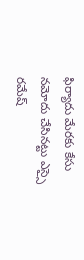ఫిర్యాదు మేరకు కేసు నమోదు చేసినట్టు ఎస్సై రమేష్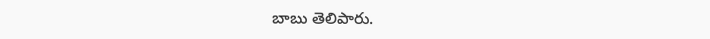బాబు తెలిపారు.